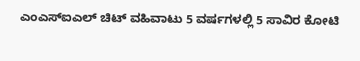ಎಂಎಸ್ಐಎಲ್ ಚಿಟ್ ವಹಿವಾಟು 5 ವರ್ಷಗಳಲ್ಲಿ 5 ಸಾವಿರ ಕೋಟಿ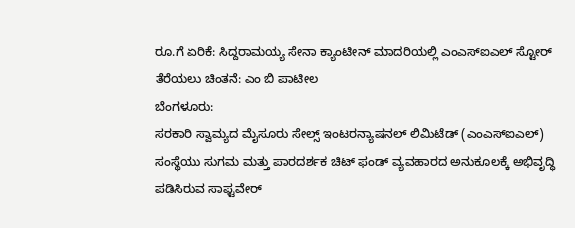ರೂ.ಗೆ ಏರಿಕೆ: ಸಿದ್ದರಾಮಯ್ಯ ಸೇನಾ ಕ್ಯಾಂಟೀನ್ ಮಾದರಿಯಲ್ಲಿ ಎಂಎಸ್ಐಎಲ್ ಸ್ಟೋರ್ ತೆರೆಯಲು ಚಿಂತನೆ: ಎಂ ಬಿ ಪಾಟೀಲ
ಬೆಂಗಳೂರು:
ಸರಕಾರಿ ಸ್ವಾಮ್ಯದ ಮೈಸೂರು ಸೇಲ್ಸ್ ಇಂಟರನ್ಯಾಷನಲ್ ಲಿಮಿಟೆಡ್ (ಎಂಎಸ್ಐಎಲ್) ಸಂಸ್ಥೆಯು ಸುಗಮ ಮತ್ತು ಪಾರದರ್ಶಕ ಚಿಟ್ ಫಂಡ್ ವ್ಯವಹಾರದ ಅನುಕೂಲಕ್ಕೆ ಅಭಿವೃದ್ಧಿ ಪಡಿಸಿರುವ ಸಾಫ್ಟವೇರ್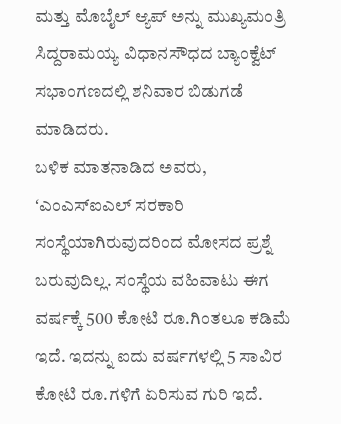ಮತ್ತು ಮೊಬೈಲ್ ಆ್ಯಪ್ ಅನ್ನು ಮುಖ್ಯಮಂತ್ರಿ ಸಿದ್ದರಾಮಯ್ಯ ವಿಧಾನಸೌಧದ ಬ್ಯಾಂಕ್ವೆಟ್ ಸಭಾಂಗಣದಲ್ಲಿ ಶನಿವಾರ ಬಿಡುಗಡೆ ಮಾಡಿದರು.
ಬಳಿಕ ಮಾತನಾಡಿದ ಅವರು, ʻಎಂಎಸ್ಐಎಲ್ ಸರಕಾರಿ ಸಂಸ್ಥೆಯಾಗಿರುವುದರಿಂದ ಮೋಸದ ಪ್ರಶ್ನೆ ಬರುವುದಿಲ್ಲ. ಸಂಸ್ಥೆಯ ವಹಿವಾಟು ಈಗ ವರ್ಷಕ್ಕೆ 500 ಕೋಟಿ ರೂ.ಗಿಂತಲೂ ಕಡಿಮೆ ಇದೆ. ಇದನ್ನು ಐದು ವರ್ಷಗಳಲ್ಲಿ 5 ಸಾವಿರ ಕೋಟಿ ರೂ.ಗಳಿಗೆ ಏರಿಸುವ ಗುರಿ ಇದೆ.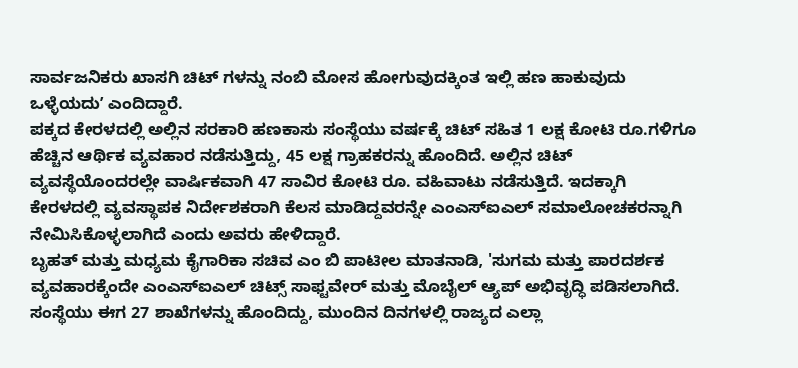ಸಾರ್ವಜನಿಕರು ಖಾಸಗಿ ಚಿಟ್ ಗಳನ್ನು ನಂಬಿ ಮೋಸ ಹೋಗುವುದಕ್ಕಿಂತ ಇಲ್ಲಿ ಹಣ ಹಾಕುವುದು ಒಳ್ಳೆಯದುʼ ಎಂದಿದ್ದಾರೆ.
ಪಕ್ಕದ ಕೇರಳದಲ್ಲಿ ಅಲ್ಲಿನ ಸರಕಾರಿ ಹಣಕಾಸು ಸಂಸ್ಥೆಯು ವರ್ಷಕ್ಕೆ ಚಿಟ್ ಸಹಿತ 1 ಲಕ್ಷ ಕೋಟಿ ರೂ.ಗಳಿಗೂ ಹೆಚ್ಚಿನ ಆರ್ಥಿಕ ವ್ಯವಹಾರ ನಡೆಸುತ್ತಿದ್ದು, 45 ಲಕ್ಷ ಗ್ರಾಹಕರನ್ನು ಹೊಂದಿದೆ. ಅಲ್ಲಿನ ಚಿಟ್ ವ್ಯವಸ್ಥೆಯೊಂದರಲ್ಲೇ ವಾರ್ಷಿಕವಾಗಿ 47 ಸಾವಿರ ಕೋಟಿ ರೂ. ವಹಿವಾಟು ನಡೆಸುತ್ತಿದೆ. ಇದಕ್ಕಾಗಿ ಕೇರಳದಲ್ಲಿ ವ್ಯವಸ್ಥಾಪಕ ನಿರ್ದೇಶಕರಾಗಿ ಕೆಲಸ ಮಾಡಿದ್ದವರನ್ನೇ ಎಂಎಸ್ಐಎಲ್ ಸಮಾಲೋಚಕರನ್ನಾಗಿ ನೇಮಿಸಿಕೊಳ್ಳಲಾಗಿದೆ ಎಂದು ಅವರು ಹೇಳಿದ್ದಾರೆ.
ಬೃಹತ್ ಮತ್ತು ಮಧ್ಯಮ ಕೈಗಾರಿಕಾ ಸಚಿವ ಎಂ ಬಿ ಪಾಟೀಲ ಮಾತನಾಡಿ, 'ಸುಗಮ ಮತ್ತು ಪಾರದರ್ಶಕ ವ್ಯವಹಾರಕ್ಕೆಂದೇ ಎಂಎಸ್ಐಎಲ್ ಚಿಟ್ಸ್ ಸಾಫ್ಟವೇರ್ ಮತ್ತು ಮೊಬೈಲ್ ಆ್ಯಪ್ ಅಭಿವೃದ್ಧಿ ಪಡಿಸಲಾಗಿದೆ. ಸಂಸ್ಥೆಯು ಈಗ 27 ಶಾಖೆಗಳನ್ನು ಹೊಂದಿದ್ದು, ಮುಂದಿನ ದಿನಗಳಲ್ಲಿ ರಾಜ್ಯದ ಎಲ್ಲಾ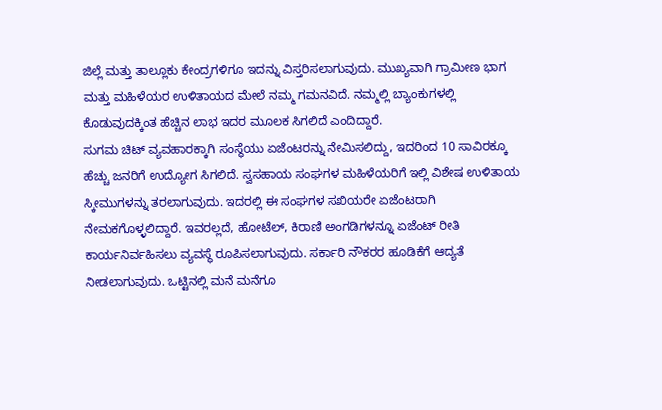ಜಿಲ್ಲೆ ಮತ್ತು ತಾಲ್ಲೂಕು ಕೇಂದ್ರಗಳಿಗೂ ಇದನ್ನು ವಿಸ್ತರಿಸಲಾಗುವುದು. ಮುಖ್ಯವಾಗಿ ಗ್ರಾಮೀಣ ಭಾಗ ಮತ್ತು ಮಹಿಳೆಯರ ಉಳಿತಾಯದ ಮೇಲೆ ನಮ್ಮ ಗಮನವಿದೆ. ನಮ್ಮಲ್ಲಿ ಬ್ಯಾಂಕುಗಳಲ್ಲಿ ಕೊಡುವುದಕ್ಕಿಂತ ಹೆಚ್ಚಿನ ಲಾಭ ಇದರ ಮೂಲಕ ಸಿಗಲಿದೆ ಎಂದಿದ್ದಾರೆ.
ಸುಗಮ ಚಿಟ್ ವ್ಯವಹಾರಕ್ಕಾಗಿ ಸಂಸ್ಥೆಯು ಏಜೆಂಟರನ್ನು ನೇಮಿಸಲಿದ್ದು, ಇದರಿಂದ 10 ಸಾವಿರಕ್ಕೂ ಹೆಚ್ಚು ಜನರಿಗೆ ಉದ್ಯೋಗ ಸಿಗಲಿದೆ. ಸ್ವಸಹಾಯ ಸಂಘಗಳ ಮಹಿಳೆಯರಿಗೆ ಇಲ್ಲಿ ವಿಶೇಷ ಉಳಿತಾಯ ಸ್ಕೀಮುಗಳನ್ನು ತರಲಾಗುವುದು. ಇದರಲ್ಲಿ ಈ ಸಂಘಗಳ ಸಖಿಯರೇ ಏಜೆಂಟರಾಗಿ ನೇಮಕಗೊಳ್ಳಲಿದ್ದಾರೆ. ಇವರಲ್ಲದೆ, ಹೋಟೆಲ್, ಕಿರಾಣಿ ಅಂಗಡಿಗಳನ್ನೂ ಏಜೆಂಟ್ ರೀತಿ ಕಾರ್ಯನಿರ್ವಹಿಸಲು ವ್ಯವಸ್ಥೆ ರೂಪಿಸಲಾಗುವುದು. ಸರ್ಕಾರಿ ನೌಕರರ ಹೂಡಿಕೆಗೆ ಆದ್ಯತೆ ನೀಡಲಾಗುವುದು. ಒಟ್ಟಿನಲ್ಲಿ ಮನೆ ಮನೆಗೂ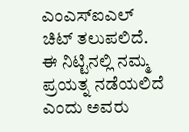ಎಂಎಸ್ಐಎಲ್ ಚಿಟ್ ತಲುಪಲಿದೆ. ಈ ನಿಟ್ಟಿನಲ್ಲಿ ನಮ್ಮ ಪ್ರಯತ್ನ ನಡೆಯಲಿದೆ ಎಂದು ಅವರು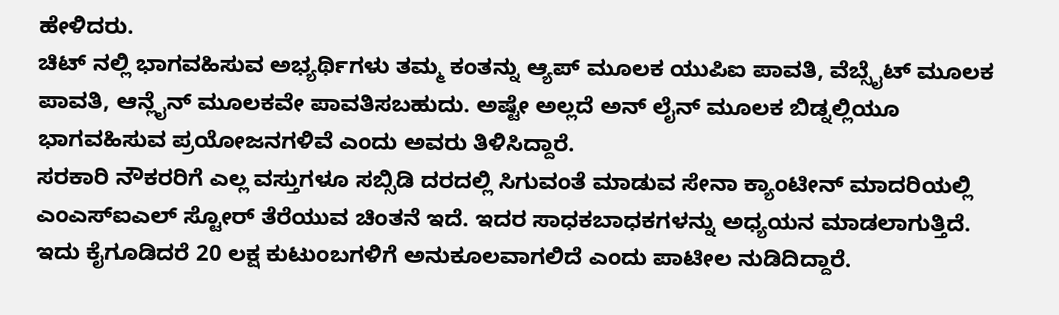ಹೇಳಿದರು.
ಚಿಟ್ ನಲ್ಲಿ ಭಾಗವಹಿಸುವ ಅಭ್ಯರ್ಥಿಗಳು ತಮ್ಮ ಕಂತನ್ನು ಆ್ಯಪ್ ಮೂಲಕ ಯುಪಿಐ ಪಾವತಿ, ವೆಬ್ಸೈಟ್ ಮೂಲಕ ಪಾವತಿ, ಆನ್ಲೈನ್ ಮೂಲಕವೇ ಪಾವತಿಸಬಹುದು. ಅಷ್ಟೇ ಅಲ್ಲದೆ ಅನ್ ಲೈನ್ ಮೂಲಕ ಬಿಡ್ನಲ್ಲಿಯೂ ಭಾಗವಹಿಸುವ ಪ್ರಯೋಜನಗಳಿವೆ ಎಂದು ಅವರು ತಿಳಿಸಿದ್ದಾರೆ.
ಸರಕಾರಿ ನೌಕರರಿಗೆ ಎಲ್ಲ ವಸ್ತುಗಳೂ ಸಬ್ಸಿಡಿ ದರದಲ್ಲಿ ಸಿಗುವಂತೆ ಮಾಡುವ ಸೇನಾ ಕ್ಯಾಂಟೀನ್ ಮಾದರಿಯಲ್ಲಿ ಎಂಎಸ್ಐಎಲ್ ಸ್ಟೋರ್ ತೆರೆಯುವ ಚಿಂತನೆ ಇದೆ. ಇದರ ಸಾಧಕಬಾಧಕಗಳನ್ನು ಅಧ್ಯಯನ ಮಾಡಲಾಗುತ್ತಿದೆ. ಇದು ಕೈಗೂಡಿದರೆ 20 ಲಕ್ಷ ಕುಟುಂಬಗಳಿಗೆ ಅನುಕೂಲವಾಗಲಿದೆ ಎಂದು ಪಾಟೀಲ ನುಡಿದಿದ್ದಾರೆ.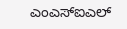ಎಂಎಸ್ಐಎಲ್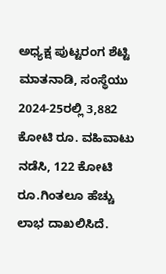ಅಧ್ಯಕ್ಷ ಪುಟ್ಟರಂಗ ಶೆಟ್ಟಿ ಮಾತನಾಡಿ, ಸಂಸ್ಥೆಯು 2024-25ರಲ್ಲಿ 3,882 ಕೋಟಿ ರೂ. ವಹಿವಾಟು ನಡೆಸಿ, 122 ಕೋಟಿ ರೂ.ಗಿಂತಲೂ ಹೆಚ್ಚು ಲಾಭ ದಾಖಲಿಸಿದೆ.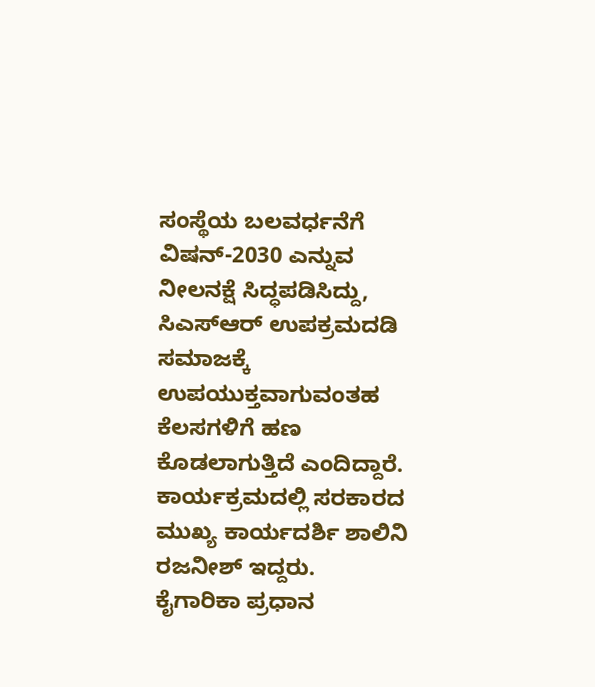ಸಂಸ್ಥೆಯ ಬಲವರ್ಧನೆಗೆ ವಿಷನ್-2030 ಎನ್ನುವ ನೀಲನಕ್ಷೆ ಸಿದ್ಧಪಡಿಸಿದ್ದು, ಸಿಎಸ್ಆರ್ ಉಪಕ್ರಮದಡಿ ಸಮಾಜಕ್ಕೆ ಉಪಯುಕ್ತವಾಗುವಂತಹ ಕೆಲಸಗಳಿಗೆ ಹಣ ಕೊಡಲಾಗುತ್ತಿದೆ ಎಂದಿದ್ದಾರೆ.
ಕಾರ್ಯಕ್ರಮದಲ್ಲಿ ಸರಕಾರದ ಮುಖ್ಯ ಕಾರ್ಯದರ್ಶಿ ಶಾಲಿನಿ ರಜನೀಶ್ ಇದ್ದರು.
ಕೈಗಾರಿಕಾ ಪ್ರಧಾನ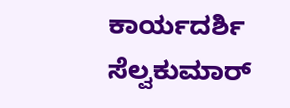ಕಾರ್ಯದರ್ಶಿ ಸೆಲ್ವಕುಮಾರ್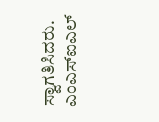ಸ್ವಾಗತಿಸಿದರು. ಎಂಎಸ್ಐಎಲ್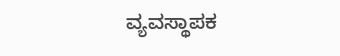ವ್ಯವಸ್ಥಾಪಕ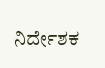ನಿರ್ದೇಶಕ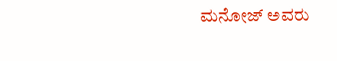ಮನೋಜ್ ಅವರು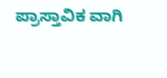ಪ್ರಾಸ್ತಾವಿಕ ವಾಗಿ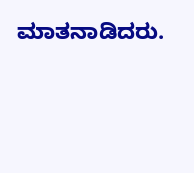ಮಾತನಾಡಿದರು.